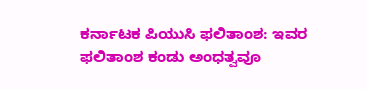ಕರ್ನಾಟಕ ಪಿಯುಸಿ ಫಲಿತಾಂಶ: ಇವರ ಫಲಿತಾಂಶ ಕಂಡು ಅಂಧತ್ವವೂ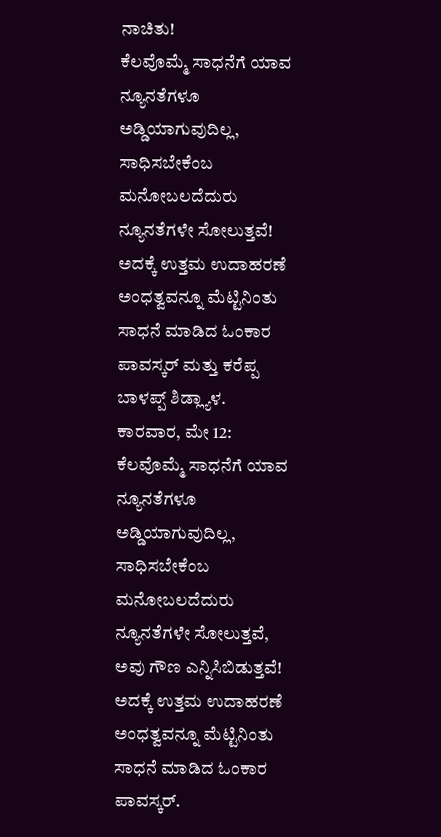ನಾಚಿತು!
ಕೆಲವೊಮ್ಮೆ ಸಾಧನೆಗೆ ಯಾವ ನ್ಯೂನತೆಗಳೂ ಅಡ್ಡಿಯಾಗುವುದಿಲ್ಲ, ಸಾಧಿಸಬೇಕೆಂಬ ಮನೋಬಲದೆದುರು ನ್ಯೂನತೆಗಳೇ ಸೋಲುತ್ತವೆ! ಅದಕ್ಕೆ ಉತ್ತಮ ಉದಾಹರಣೆ ಅಂಧತ್ವವನ್ನೂ ಮೆಟ್ಟಿನಿಂತು ಸಾಧನೆ ಮಾಡಿದ ಓಂಕಾರ ಪಾವಸ್ಕರ್ ಮತ್ತು ಕರೆಪ್ಪ ಬಾಳಪ್ಪ್ ಶಿಡ್ಲ್ಯಾಳ.
ಕಾರವಾರ, ಮೇ 12: ಕೆಲವೊಮ್ಮೆ ಸಾಧನೆಗೆ ಯಾವ ನ್ಯೂನತೆಗಳೂ ಅಡ್ಡಿಯಾಗುವುದಿಲ್ಲ, ಸಾಧಿಸಬೇಕೆಂಬ ಮನೋಬಲದೆದುರು ನ್ಯೂನತೆಗಳೇ ಸೋಲುತ್ತವೆ, ಅವು ಗೌಣ ಎನ್ನಿಸಿಬಿಡುತ್ತವೆ! ಅದಕ್ಕೆ ಉತ್ತಮ ಉದಾಹರಣೆ ಅಂಧತ್ವವನ್ನೂ ಮೆಟ್ಟಿನಿಂತು ಸಾಧನೆ ಮಾಡಿದ ಓಂಕಾರ ಪಾವಸ್ಕರ್.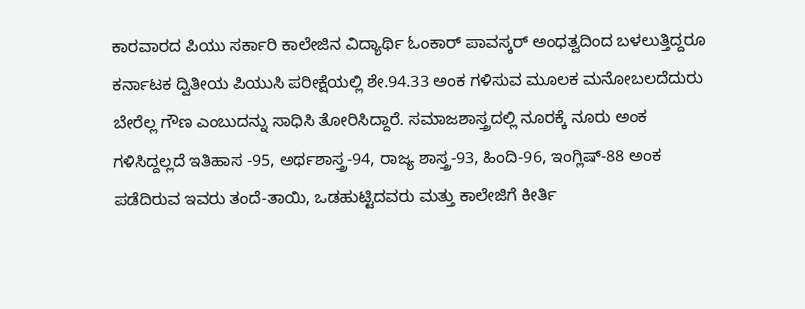ಕಾರವಾರದ ಪಿಯು ಸರ್ಕಾರಿ ಕಾಲೇಜಿನ ವಿದ್ಯಾರ್ಥಿ ಓಂಕಾರ್ ಪಾವಸ್ಕರ್ ಅಂಧತ್ವದಿಂದ ಬಳಲುತ್ತಿದ್ದರೂ ಕರ್ನಾಟಕ ದ್ವಿತೀಯ ಪಿಯುಸಿ ಪರೀಕ್ಷೆಯಲ್ಲಿ ಶೇ.94.33 ಅಂಕ ಗಳಿಸುವ ಮೂಲಕ ಮನೋಬಲದೆದುರು ಬೇರೆಲ್ಲ ಗೌಣ ಎಂಬುದನ್ನು ಸಾಧಿಸಿ ತೋರಿಸಿದ್ದಾರೆ. ಸಮಾಜಶಾಸ್ತ್ರದಲ್ಲಿ ನೂರಕ್ಕೆ ನೂರು ಅಂಕ ಗಳಿಸಿದ್ದಲ್ಲದೆ ಇತಿಹಾಸ -95, ಅರ್ಥಶಾಸ್ತ್ರ-94, ರಾಜ್ಯ ಶಾಸ್ತ್ರ-93, ಹಿಂದಿ-96, ಇಂಗ್ಲಿಷ್-88 ಅಂಕ ಪಡೆದಿರುವ ಇವರು ತಂದೆ-ತಾಯಿ, ಒಡಹುಟ್ಟಿದವರು ಮತ್ತು ಕಾಲೇಜಿಗೆ ಕೀರ್ತಿ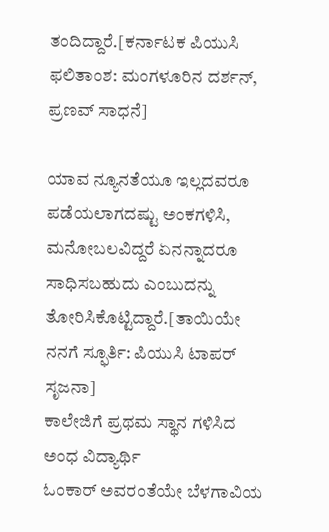ತಂದಿದ್ದಾರೆ.[ಕರ್ನಾಟಕ ಪಿಯುಸಿ ಫಲಿತಾಂಶ: ಮಂಗಳೂರಿನ ದರ್ಶನ್, ಪ್ರಣವ್ ಸಾಧನೆ]

ಯಾವ ನ್ಯೂನತೆಯೂ ಇಲ್ಲದವರೂ ಪಡೆಯಲಾಗದಷ್ಟು ಅಂಕಗಳಿಸಿ, ಮನೋಬಲವಿದ್ದರೆ ಏನನ್ನಾದರೂ ಸಾಧಿಸಬಹುದು ಎಂಬುದನ್ನು ತೋರಿಸಿಕೊಟ್ಟಿದ್ದಾರೆ.[ತಾಯಿಯೇ ನನಗೆ ಸ್ಫೂರ್ತಿ: ಪಿಯುಸಿ ಟಾಪರ್ ಸೃಜನಾ]
ಕಾಲೇಜಿಗೆ ಪ್ರಥಮ ಸ್ಥಾನ ಗಳಿಸಿದ ಅಂಧ ವಿದ್ಯಾರ್ಥಿ
ಓಂಕಾರ್ ಅವರಂತೆಯೇ ಬೆಳಗಾವಿಯ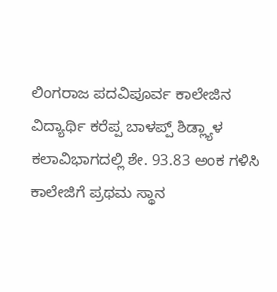ಲಿಂಗರಾಜ ಪದವಿಪೂರ್ವ ಕಾಲೇಜಿನ ವಿದ್ಯಾರ್ಥಿ ಕರೆಪ್ಪ ಬಾಳಪ್ಪ್ ಶಿಡ್ಲ್ಯಾಳ ಕಲಾವಿಭಾಗದಲ್ಲಿ ಶೇ. 93.83 ಅಂಕ ಗಳಿಸಿ ಕಾಲೇಜಿಗೆ ಪ್ರಥಮ ಸ್ಥಾನ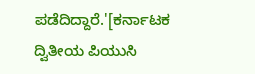ಪಡೆದಿದ್ದಾರೆ.'[ಕರ್ನಾಟಕ ದ್ವಿತೀಯ ಪಿಯುಸಿ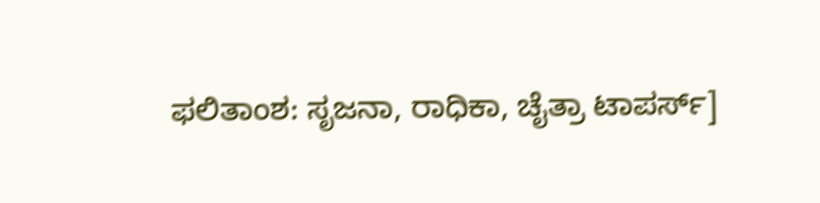ಫಲಿತಾಂಶ: ಸೃಜನಾ, ರಾಧಿಕಾ, ಚೈತ್ರಾ ಟಾಪರ್ಸ್]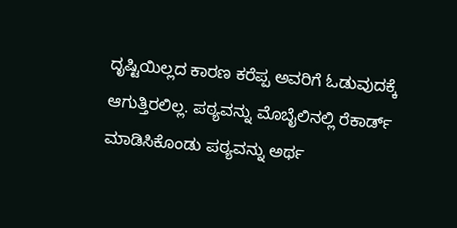ದೃಷ್ಟಿಯಿಲ್ಲದ ಕಾರಣ ಕರೆಪ್ಪ ಅವರಿಗೆ ಓಡುವುದಕ್ಕೆ ಆಗುತ್ತಿರಲಿಲ್ಲ. ಪಠ್ಯವನ್ನು ಮೊಬೈಲಿನಲ್ಲಿ ರೆಕಾರ್ಡ್ ಮಾಡಿಸಿಕೊಂಡು ಪಠ್ಯವನ್ನು ಅರ್ಥ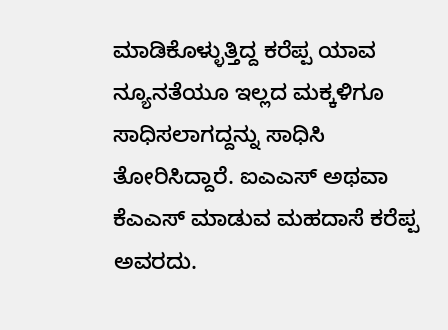ಮಾಡಿಕೊಳ್ಳುತ್ತಿದ್ದ ಕರೆಪ್ಪ ಯಾವ ನ್ಯೂನತೆಯೂ ಇಲ್ಲದ ಮಕ್ಕಳಿಗೂ ಸಾಧಿಸಲಾಗದ್ದನ್ನು ಸಾಧಿಸಿ ತೋರಿಸಿದ್ದಾರೆ. ಐಎಎಸ್ ಅಥವಾ ಕೆಎಎಸ್ ಮಾಡುವ ಮಹದಾಸೆ ಕರೆಪ್ಪ ಅವರದು.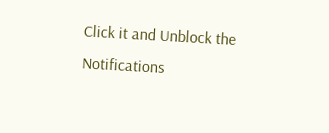Click it and Unblock the Notifications